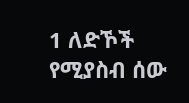1 ለድኾች የሚያስብ ሰው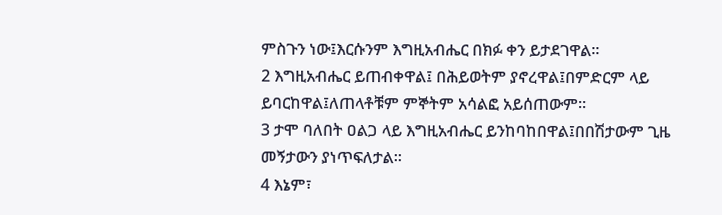ምስጉን ነው፤እርሱንም እግዚአብሔር በክፉ ቀን ይታደገዋል።
2 እግዚአብሔር ይጠብቀዋል፤ በሕይወትም ያኖረዋል፤በምድርም ላይ ይባርከዋል፤ለጠላቶቹም ምኞትም አሳልፎ አይሰጠውም።
3 ታሞ ባለበት ዐልጋ ላይ እግዚአብሔር ይንከባከበዋል፤በበሽታውም ጊዜ መኝታውን ያነጥፍለታል።
4 እኔም፣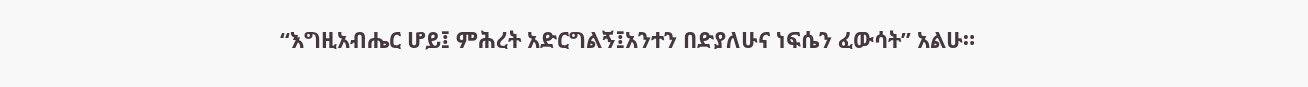“እግዚአብሔር ሆይ፤ ምሕረት አድርግልኝ፤አንተን በድያለሁና ነፍሴን ፈውሳት” አልሁ።